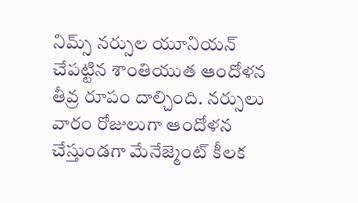నిమ్స్ నర్సుల యూనియన్ చేపట్టిన శాంతియుత ఆందోళన తీవ్ర రూపం దాల్చింది. నర్సులు వారం రోజులుగా ఆందోళన చేస్తుండగా మేనేజ్మెంట్ కీలక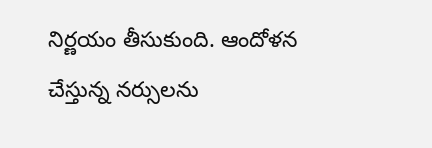నిర్ణయం తీసుకుంది. ఆందోళన చేస్తున్న నర్సులను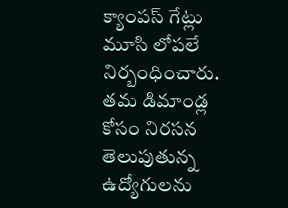క్యాంపస్ గేట్లు మూసి లోపలే నిర్బంధించారు. తమ డిమాండ్ల కోసం నిరసన తెలుపుతున్న ఉద్యోగులను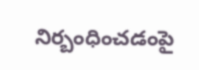నిర్బంధించడంపై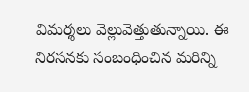విమర్శలు వెల్లువెత్తుతున్నాయి. ఈ నిరసనకు సంబంధించిన మరిన్ని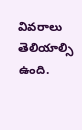వివరాలు తెలియాల్సి ఉంది.